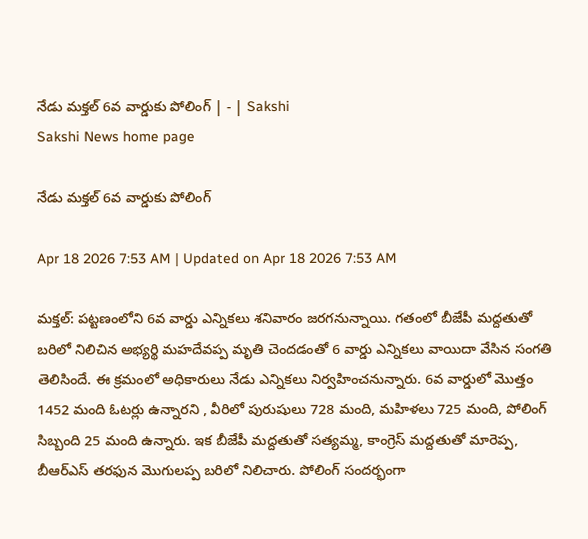నేడు మక్తల్‌ 6వ వార్డుకు పోలింగ్‌ | - | Sakshi
Sakshi News home page

నేడు మక్తల్‌ 6వ వార్డుకు పోలింగ్‌

Apr 18 2026 7:53 AM | Updated on Apr 18 2026 7:53 AM

మక్తల్‌: పట్టణంలోని 6వ వార్డు ఎన్నికలు శనివారం జరగనున్నాయి. గతంలో బీజేపీ మద్దతుతో బరిలో నిలిచిన అభ్యర్థి మహదేవప్ప మృతి చెందడంతో 6 వార్డు ఎన్నికలు వాయిదా వేసిన సంగతి తెలిసిందే. ఈ క్రమంలో అధికారులు నేడు ఎన్నికలు నిర్వహించనున్నారు. 6వ వార్డులో మొత్తం 1452 మంది ఓటర్లు ఉన్నారని , వీరిలో పురుషులు 728 మంది, మహిళలు 725 మంది, పోలింగ్‌ సిబ్బంది 25 మంది ఉన్నారు. ఇక బీజేపీ మద్దతుతో సత్యమ్మ, కాంగ్రెస్‌ మద్దతుతో మారెప్ప, బీఆర్‌ఎస్‌ తరఫున మొగులప్ప బరిలో నిలిచారు. పోలింగ్‌ సందర్భంగా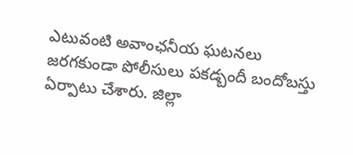ఎటువంటి అవాంఛనీయ ఘటనలు జరగకుండా పోలీసులు పకడ్బందీ బందోబస్తు ఏర్పాటు చేశారు. జిల్లా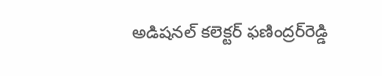అడిషనల్‌ కలెక్టర్‌ ఫణింద్రర్‌రెడ్డి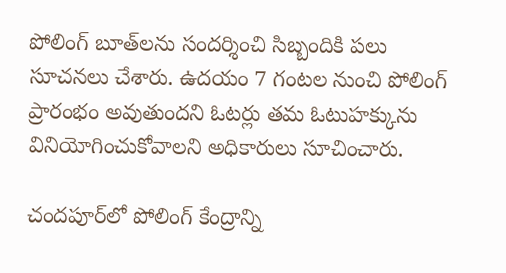పోలింగ్‌ బూత్‌లను సందర్శించి సిబ్బందికి పలు సూచనలు చేశారు. ఉదయం 7 గంటల నుంచి పోలింగ్‌ ప్రారంభం అవుతుందని ఓటర్లు తమ ఓటుహక్కును వినియోగించుకోవాలని అధికారులు సూచించారు.

చందపూర్‌లో పోలింగ్‌ కేంద్రాన్ని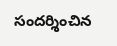సందర్శించిన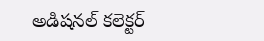అడిషనల్‌ కలెక్టర్‌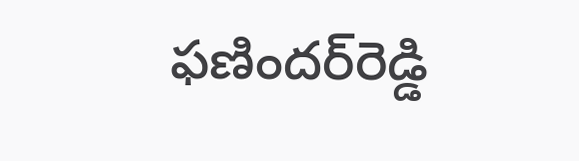ఫణిందర్‌రెడ్డి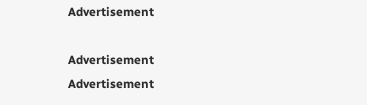Advertisement

Advertisement
Advertisement